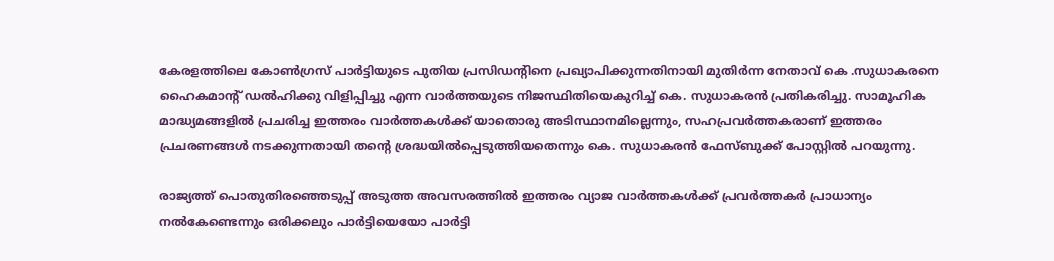കേരളത്തിലെ കോണ്‍ഗ്രസ് പാര്‍ട്ടിയുടെ പുതിയ പ്രസിഡന്റിനെ പ്രഖ്യാപിക്കുന്നതിനായി മുതിര്‍ന്ന നേതാവ് കെ .സുധാകരനെ ഹൈകമാന്റ് ഡല്‍ഹിക്കു വിളിപ്പിച്ചു എന്ന വാര്‍ത്തയുടെ നിജസ്ഥിതിയെകുറിച്ച് കെ. സുധാകരന്‍ പ്രതികരിച്ചു. സാമൂഹിക മാദ്ധ്യമങ്ങളില്‍ പ്രചരിച്ച ഇത്തരം വാര്‍ത്തകള്‍ക്ക് യാതൊരു അടിസ്ഥാനമില്ലെന്നും, സഹപ്രവര്‍ത്തകരാണ് ഇത്തരം പ്രചരണങ്ങള്‍ നടക്കുന്നതായി തന്റെ ശ്രദ്ധയില്‍പ്പെടുത്തിയതെന്നും കെ. സുധാകരന്‍ ഫേസ്ബുക്ക് പോസ്റ്റില്‍ പറയുന്നു.

രാജ്യത്ത് പൊതുതിരഞ്ഞെടുപ്പ് അടുത്ത അവസരത്തില്‍ ഇത്തരം വ്യാജ വാര്‍ത്തകള്‍ക്ക് പ്രവര്‍ത്തകര്‍ പ്രാധാന്യം നല്‍കേണ്ടെന്നും ഒരിക്കലും പാര്‍ട്ടിയെയോ പാര്‍ട്ടി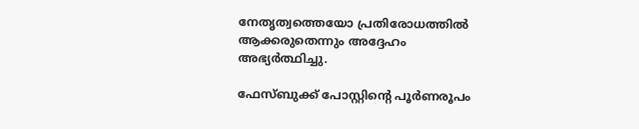നേതൃത്വത്തെയോ പ്രതിരോധത്തില്‍ ആക്കരുതെന്നും അദ്ദേഹം അഭ്യര്‍ത്ഥിച്ചു.

ഫേസ്ബുക്ക് പോസ്റ്റിന്റെ പൂര്‍ണരൂപം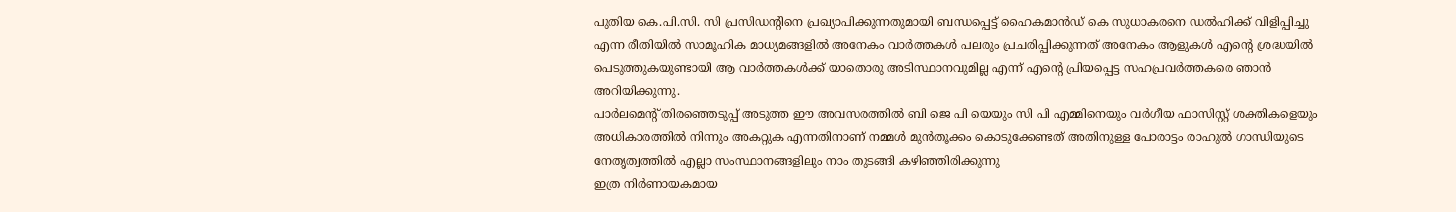പുതിയ കെ.പി.സി. സി പ്രസിഡന്റിനെ പ്രഖ്യാപിക്കുന്നതുമായി ബന്ധപ്പെട്ട് ഹൈകമാന്‍ഡ് കെ സുധാകരനെ ഡല്‍ഹിക്ക് വിളിപ്പിച്ചു എന്ന രീതിയില്‍ സാമൂഹിക മാധ്യമങ്ങളില്‍ അനേകം വാര്‍ത്തകള്‍ പലരും പ്രചരിപ്പിക്കുന്നത് അനേകം ആളുകള്‍ എന്റെ ശ്രദ്ധയില്‍ പെടുത്തുകയുണ്ടായി ആ വാര്‍ത്തകള്‍ക്ക് യാതൊരു അടിസ്ഥാനവുമില്ല എന്ന് എന്റെ പ്രിയപ്പെട്ട സഹപ്രവര്‍ത്തകരെ ഞാന്‍ അറിയിക്കുന്നു.
പാര്‍ലമെന്റ് തിരഞ്ഞെടുപ്പ് അടുത്ത ഈ അവസരത്തില്‍ ബി ജെ പി യെയും സി പി എമ്മിനെയും വര്‍ഗീയ ഫാസിസ്റ്റ് ശക്തികളെയും അധികാരത്തില്‍ നിന്നും അകറ്റുക എന്നതിനാണ് നമ്മള്‍ മുന്‍തൂക്കം കൊടുക്കേണ്ടത് അതിനുള്ള പോരാട്ടം രാഹുല്‍ ഗാന്ധിയുടെ നേതൃത്വത്തില്‍ എല്ലാ സംസ്ഥാനങ്ങളിലും നാം തുടങ്ങി കഴിഞ്ഞിരിക്കുന്നു
ഇത്ര നിര്‍ണായകമായ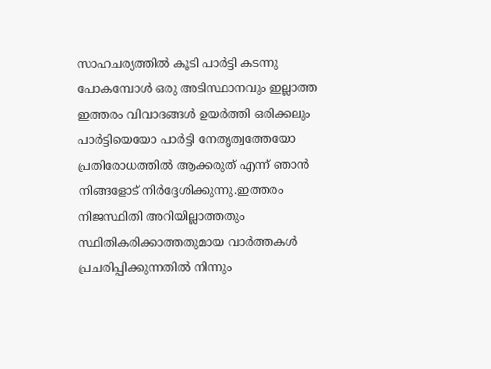സാഹചര്യത്തില്‍ കൂടി പാര്‍ട്ടി കടന്നു പോകമ്പോള്‍ ഒരു അടിസ്ഥാനവും ഇല്ലാത്ത ഇത്തരം വിവാദങ്ങള്‍ ഉയര്‍ത്തി ഒരിക്കലും പാര്‍ട്ടിയെയോ പാര്‍ട്ടി നേതൃത്വത്തേയോ പ്രതിരോധത്തില്‍ ആക്കരുത് എന്ന് ഞാന്‍ നിങ്ങളോട് നിര്‍ദ്ദേശിക്കുന്നു.ഇത്തരം നിജസ്ഥിതി അറിയില്ലാത്തതും സ്ഥിതികരിക്കാത്തതുമായ വാര്‍ത്തകള്‍ പ്രചരിപ്പിക്കുന്നതില്‍ നിന്നും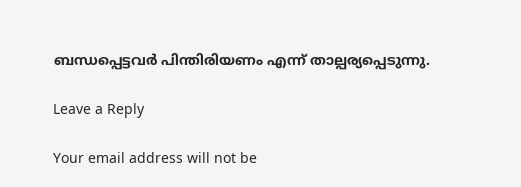ബന്ധപ്പെട്ടവര്‍ പിന്തിരിയണം എന്ന് താല്പര്യപ്പെടുന്നു.

Leave a Reply

Your email address will not be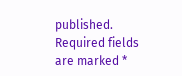published. Required fields are marked *